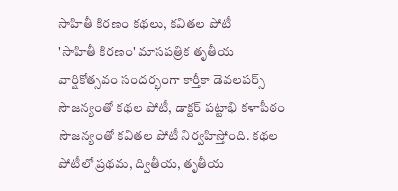సాహితీ కిరణం కథలు, కవితల పోటీ
'సాహితీ కిరణం' మాసపత్రిక తృతీయ వార్షికోత్సవం సందర్భంగా కార్తీకా డెవలపర్స్ సౌజన్యంతో కథల పోటీ, డాక్టర్ పట్టాభి కళాపీఠం సౌజన్యంతో కవితల పోటీ నిర్వహిస్తోంది. కథల పోటీలో ప్రథమ, ద్వితీయ, తృతీయ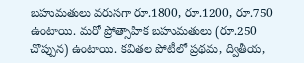బహుమతులు వరుసగా రూ.1800, రూ.1200, రూ.750 ఉంటాయి. మరో ప్రోత్సాహిక బహుమతులు (రూ.250 చొప్పున) ఉంటాయి. కవితల పోటీలో ప్రథమ, ద్వితీయ,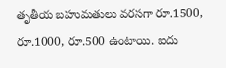తృతీయ బహుమతులు వరసగా రూ.1500, రూ.1000, రూ.500 ఉంటాయి. ఐదు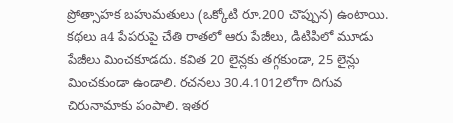ప్రోత్సాహక బహుమతులు (ఒక్కోటి రూ.200 చొప్పున) ఉంటాయి. కథలు a4 పేపరుపై చేతి రాతలో ఆరు పేజీలు, డిటిపిలో మూడు పేజీలు మించకూడదు. కవిత 20 లైన్లకు తగ్గకుండా, 25 లైన్లు మించకుండా ఉండాలి. రచనలు 30.4.1012లోగా దిగువ చిరునామాకు పంపాలి. ఇతర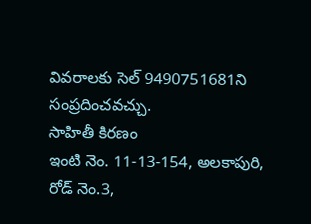వివరాలకు సెల్ 9490751681ని సంప్రదించవచ్చు.
సాహితీ కిరణం
ఇంటి నెం. 11-13-154, అలకాపురి,
రోడ్ నెం.3,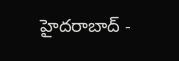హైదరాబాద్ -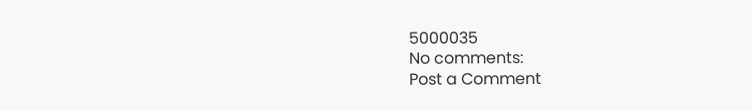5000035
No comments:
Post a Comment